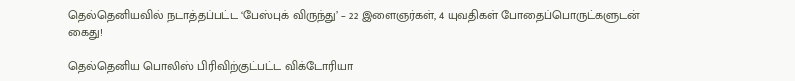தெல்தெனியவில் நடாத்தப்பட்ட ‘பேஸ்புக் விருந்து’ – 22 இளைஞர்கள், 4 யுவதிகள் போதைப்பொருட்களுடன் கைது!

தெல்தெனிய பொலிஸ் பிரிவிற்குட்பட்ட விக்டோரியா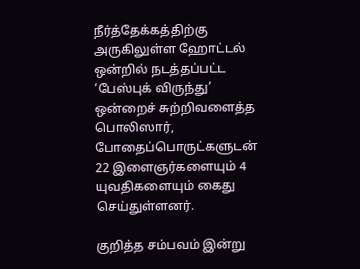நீர்த்தேக்கத்திற்கு அருகிலுள்ள ஹோட்டல் ஒன்றில் நடத்தப்பட்ட ‘பேஸ்புக் விருந்து’ ஒன்றைச் சுற்றிவளைத்த பொலிஸார், போதைப்பொருட்களுடன் 22 இளைஞர்களையும் 4 யுவதிகளையும் கைது செய்துள்ளனர்.

குறித்த சம்பவம் இன்று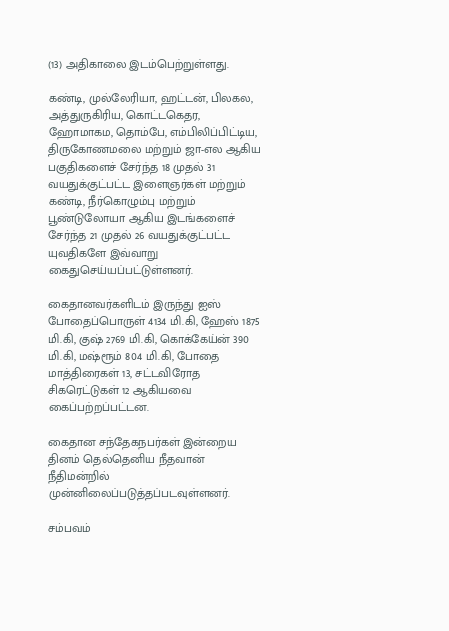(13) அதிகாலை இடம்பெற்றுள்ளது.

கண்டி, முல்லேரியா, ஹட்டன், பிலகல, அத்துருகிரிய, கொட்டகெதர, ஹோமாகம, தொம்பே, எம்பிலிப்பிட்டிய, திருகோணமலை மற்றும் ஜா-எல ஆகிய பகுதிகளைச் சேர்ந்த 18 முதல் 31 வயதுக்குட்பட்ட இளைஞர்கள் மற்றும் கண்டி, நீர்கொழும்பு மற்றும் பூண்டுலோயா ஆகிய இடங்களைச் சேர்ந்த 21 முதல் 26 வயதுக்குட்பட்ட யுவதிகளே இவ்வாறு கைதுசெய்யப்பட்டுள்ளனர்.

கைதானவர்களிடம் இருந்து ஐஸ் போதைப்பொருள் 4134 மி.கி, ஹேஸ் 1875 மி.கி, குஷ் 2769 மி.கி, கொக்கேய்ன் 390 மி.கி, மஷ்ரூம் 804 மி.கி, போதை மாத்திரைகள் 13, சட்டவிரோத சிகரெட்டுகள் 12 ஆகியவை கைப்பற்றப்பட்டன.

கைதான சந்தேகநபர்கள் இன்றைய தினம் தெல்தெனிய நீதவான் நீதிமன்றில் முன்னிலைப்படுத்தப்படவுள்ளனர்.

சம்பவம்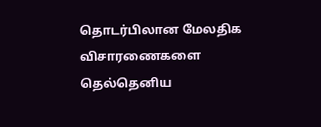தொடர்பிலான மேலதிக விசாரணைகளை தெல்தெனிய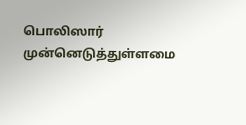பொலிஸார் முன்னெடுத்துள்ளமை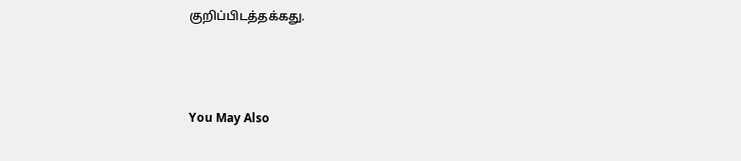குறிப்பிடத்தக்கது.



You May Also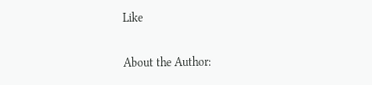Like

About the Author: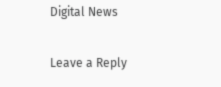Digital News

Leave a Reply